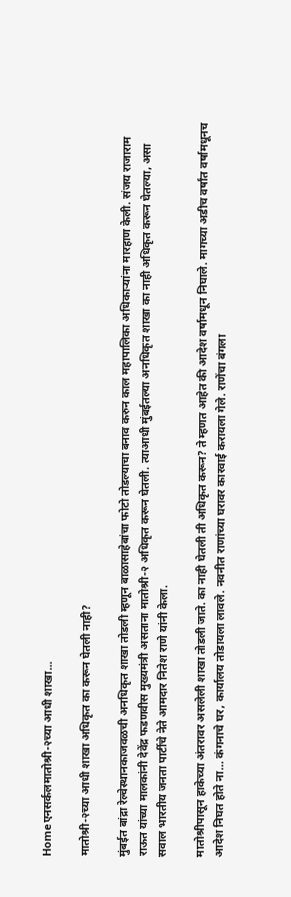Homeएनसर्कलमातोश्री-२च्या आधी शाखा...

मातोश्री-२च्या आधी शाखा अधिकृत का करून घेतली नाही?

मुंबईत बांद्रा रेल्वेस्थानकाजवळची अनधिकृत शाखा तोडली म्हणून बाळासाहेबांचा फोटो तोडल्याचा बनाव करुन काल महापालिका अधिकाऱ्यांना मारहाण केली. संजय राजाराम राऊत यांच्या मालकांनी देवेंद्र फडणवीस मुख्यमंत्री असताना मातोश्री-२ अधिकृत करून घेतली. त्याआधी मुंबईतल्या अनधिकृत शाखा का नाही अधिकृत करून घेतल्या, असा सवाल भारतीय जनता पार्टीचे नेते आमदार नितेश राणे यांनी केला.

मातोश्रीपासून हाकेच्या अंतरावर असलेली शाखा तोडली जाते. का नाही घेतली ती अधिकृत करून? ते म्हणत आहेत की आदेश वर्षामधून निघाले. मागच्या अडीच वर्षांत वर्षामधूनच आदेश निघत होते ना… कंगनाचे घर, कार्यालय तोडायला लावले. नवनीत राणांच्या घरावर कारवाई करायला गेले. राणेंचा बंगला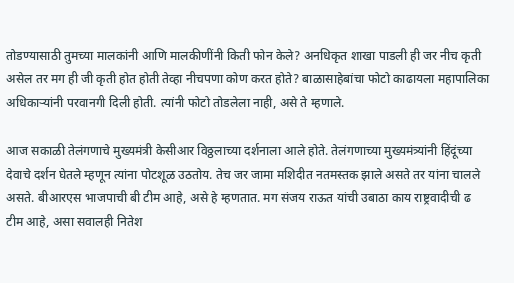तोडण्यासाठी तुमच्या मालकांनी आणि मालकीणींनी किती फोन केले? अनधिकृत शाखा पाडली ही जर नीच कृती असेल तर मग ही जी कृती होत होती तेव्हा नीचपणा कोण करत होते? बाळासाहेबांचा फोटो काढायला महापालिका अधिकाऱ्यांनी परवानगी दिली होती. त्यांनी फोटो तोडलेला नाही, असे ते म्हणाले.

आज सकाळी तेलंगणाचे मुख्यमंत्री केसीआर विठ्ठलाच्या दर्शनाला आले होते. तेलंगणाच्या मुख्यमंत्र्यांनी हिंदूंच्या देवाचे दर्शन घेतले म्हणून त्यांना पोटशूळ उठतोय. तेच जर जामा मशिदीत नतमस्तक झाले असते तर यांना चालले असते. बीआरएस भाजपाची बी टीम आहे, असे हे म्हणतात. मग संजय राऊत यांची उबाठा काय राष्ट्रवादीची ढ टीम आहे, असा सवालही नितेश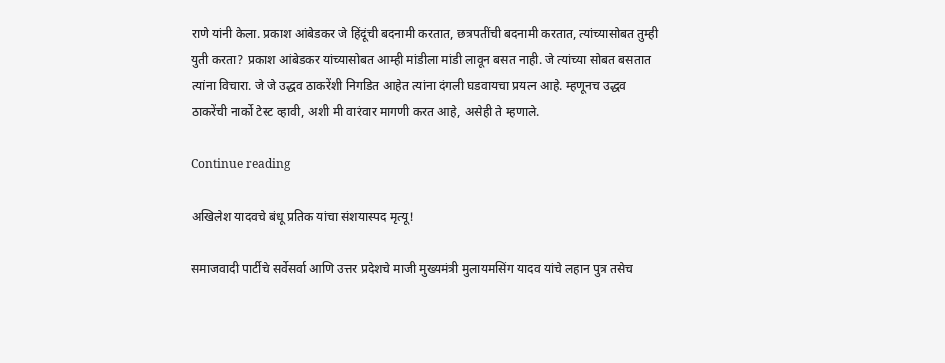राणे यांनी केला. प्रकाश आंबेडकर जे हिंदूंची बदनामी करतात, छत्रपतींची बदनामी करतात, त्यांच्यासोबत तुम्ही युती करता? प्रकाश आंबेडकर यांच्यासोबत आम्ही मांडीला मांडी लावून बसत नाही. जे त्यांच्या सोबत बसतात त्यांना विचारा. जे जे उद्धव ठाकरेंशी निगडित आहेत त्यांना दंगली घडवायचा प्रयत्न आहे. म्हणूनच उद्धव ठाकरेंची नार्को टेस्ट व्हावी, अशी मी वारंवार मागणी करत आहे, असेही ते म्हणाले.

Continue reading

अखिलेश यादवचे बंधू प्रतिक यांचा संशयास्पद मृत्यू!

समाजवादी पार्टीचे सर्वेसर्वा आणि उत्तर प्रदेशचे माजी मुख्यमंत्री मुलायमसिंग यादव यांचे लहान पुत्र तसेच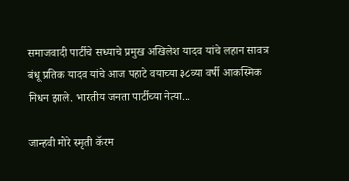समाजवादी पार्टीचे सध्याचे प्रमुख अखिलेश यादव यांचे लहान सावत्र बंधू प्रतिक यादव यांचे आज पहाटे वयाच्या ३८व्या वर्षी आकस्मिक निधन झाले. भारतीय जनता पार्टीच्या नेत्या...

जान्हवी मोरे स्मृती कॅरम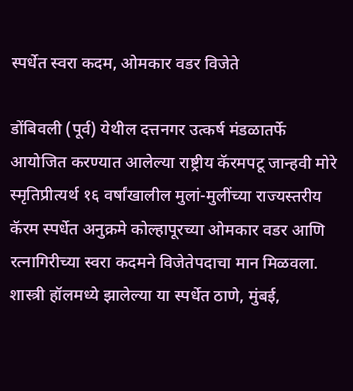स्पर्धेत स्वरा कदम, ओमकार वडर विजेते

डोंबिवली (पूर्व) येथील दत्तनगर उत्कर्ष मंडळातर्फे आयोजित करण्यात आलेल्या राष्ट्रीय कॅरमपटू जान्हवी मोरे स्मृतिप्रीत्यर्थ १६ वर्षांखालील मुलां-मुलींच्या राज्यस्तरीय कॅरम स्पर्धेत अनुक्रमे कोल्हापूरच्या ओमकार वडर आणि रत्नागिरीच्या स्वरा कदमने विजेतेपदाचा मान मिळवला. शास्त्री हॉलमध्ये झालेल्या या स्पर्धेत ठाणे, मुंबई,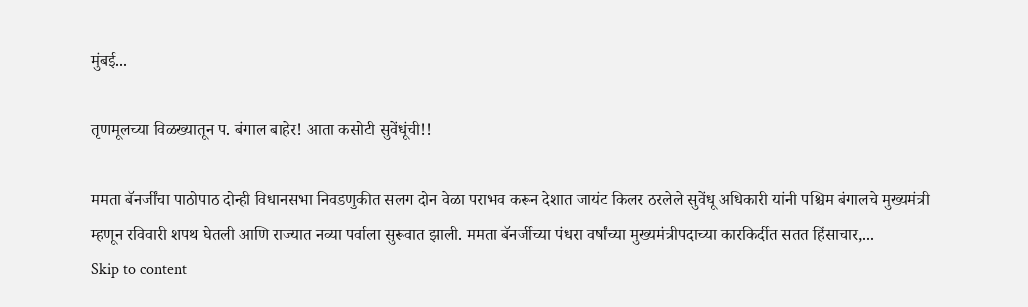मुंबई...

तृणमूलच्या विळख्यातून प. बंगाल बाहेर! आता कसोटी सुवेंधूंची!!

ममता बॅनर्जींचा पाठोपाठ दोन्ही विधानसभा निवडणुकीत सलग दोन वेळा पराभव करून देशात जायंट किलर ठरलेले सुवेंधू अधिकारी यांनी पश्चिम बंगालचे मुख्यमंत्री म्हणून रविवारी शपथ घेतली आणि राज्यात नव्या पर्वाला सुरूवात झाली. ममता बॅनर्जीच्या पंधरा वर्षांच्या मुख्यमंत्रीपदाच्या कारकिर्दीत सतत हिंसाचार,...
Skip to content